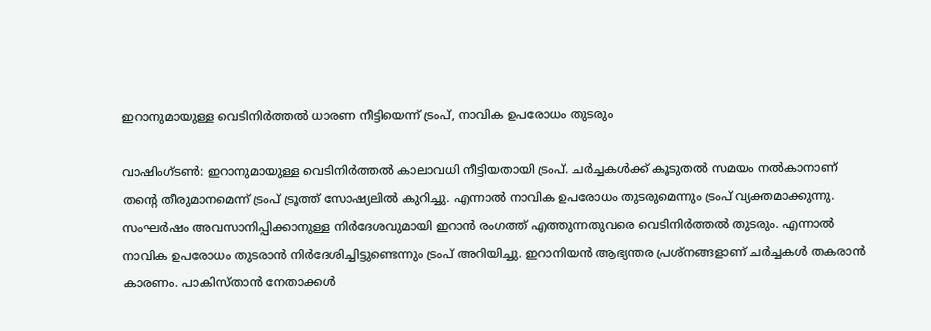ഇറാനുമായുള്ള വെടിനിർത്തൽ ധാരണ നീട്ടിയെന്ന് ട്രംപ്, നാവിക ഉപരോധം തുടരും

വാഷിംഗ്ടൺ: ഇറാനുമായുള്ള വെടിനിർത്തൽ കാലാവധി നീട്ടിയതായി ട്രംപ്. ചർച്ചകൾക്ക് കൂടുതൽ സമയം നൽകാനാണ് തന്റെ തീരുമാനമെന്ന് ട്രംപ് ട്രൂത്ത് സോഷ്യലിൽ കുറിച്ചു. എന്നാൽ നാവിക ഉപരോധം തുടരുമെന്നും ട്രംപ് വ്യക്തമാക്കുന്നു.
സംഘർഷം അവസാനിപ്പിക്കാനുള്ള നിർദേശവുമായി ഇറാൻ രംഗത്ത് എത്തുന്നതുവരെ വെടിനിർത്തൽ തുടരും. എന്നാൽ നാവിക ഉപരോധം തുടരാൻ നിർദേശിച്ചിട്ടുണ്ടെന്നും ട്രംപ് അറിയിച്ചു. ഇറാനിയൻ ആഭ്യന്തര പ്രശ്നങ്ങളാണ് ചർച്ചകൾ തകരാൻ കാരണം. പാകിസ്താൻ നേതാക്കൾ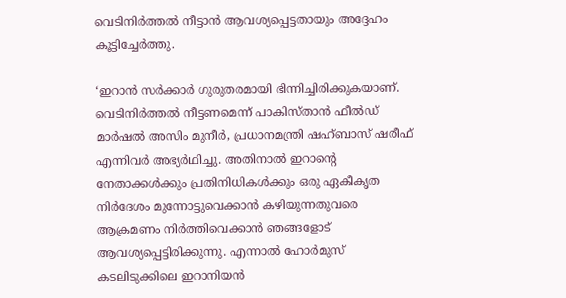വെടിനിർത്തൽ നീട്ടാൻ ആവശ്യപ്പെട്ടതായും അദ്ദേഹം കൂട്ടിച്ചേർത്തു.

‘ഇറാൻ സർക്കാർ ഗുരുതരമായി ഭിന്നിച്ചിരിക്കുകയാണ്. വെടിനിർത്തൽ നീട്ടണമെന്ന് പാകിസ്താൻ ഫീൽഡ് മാർഷൽ അസിം മുനീർ, പ്രധാനമന്ത്രി ഷഹ്ബാസ് ഷരീഫ് എന്നിവർ അഭ്യർഥിച്ചു. അതിനാൽ ഇറാന്റെ നേതാക്കൾക്കും പ്രതിനിധികൾക്കും ഒരു ഏകീകൃത നിർദേശം മുന്നോട്ടുവെക്കാൻ കഴിയുന്നതുവരെ ആക്രമണം നിർത്തിവെക്കാൻ ഞങ്ങളോട് ആവശ്യപ്പെട്ടിരിക്കുന്നു. എന്നാൽ ഹോർമുസ് കടലിടുക്കിലെ ഇറാനിയൻ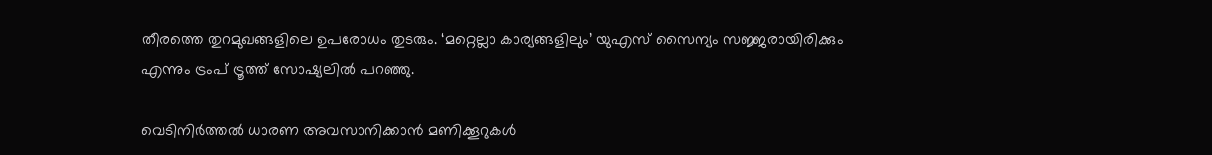തീരത്തെ തുറമുഖങ്ങളിലെ ഉപരോധം തുടരും. ‘മറ്റെല്ലാ കാര്യങ്ങളിലും’ യുഎസ് സൈന്യം സജ്ജരായിരിക്കും എന്നും ട്രംപ് ട്രൂത്ത് സോഷ്യലിൽ പറഞ്ഞു.

വെടിനിർത്തൽ ധാരണ അവസാനിക്കാൻ മണിക്കൂറുകൾ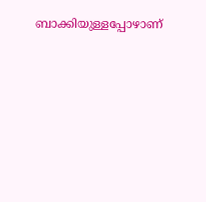ബാക്കിയുള്ളപ്പോഴാണ്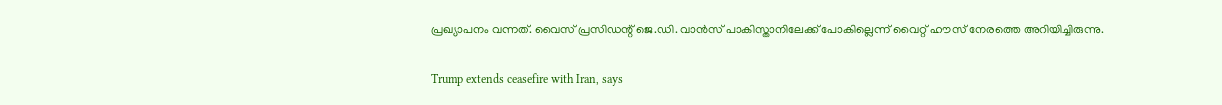പ്രഖ്യാപനം വന്നത്. വൈസ് പ്രസിഡന്റ് ജെ.ഡി. വാൻസ് പാകിസ്താനിലേക്ക് പോകില്ലെന്ന് വൈറ്റ് ഹൗസ് നേരത്തെ അറിയിച്ചിരുന്നു.

Trump extends ceasefire with Iran, says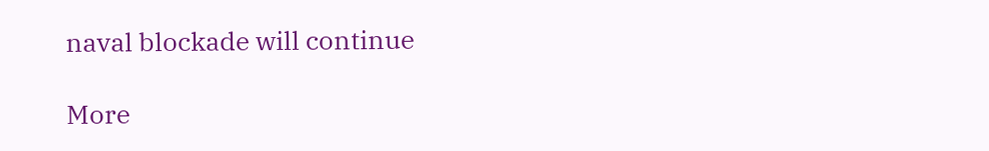naval blockade will continue

More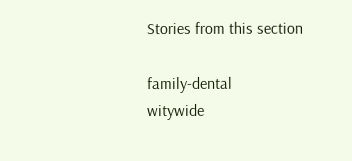Stories from this section

family-dental
witywide